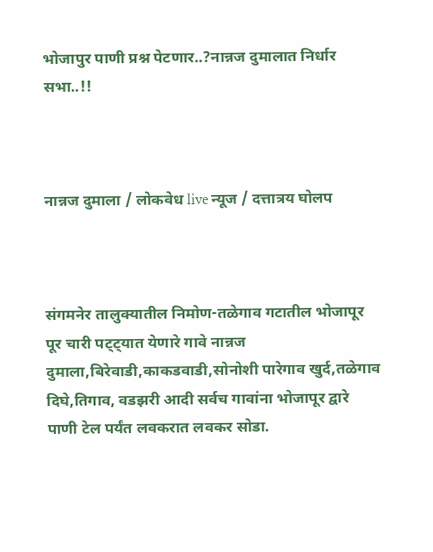भोजापुर पाणी प्रश्न पेटणार..?नान्नज दुमालात निर्धार सभा..!!



नान्नज दुमाला / लोकवेध live न्यूज / दत्तात्रय घोलप



संगमनेर तालुक्यातील निमोण-तळेगाव गटातील भोजापूर पूर चारी पट्ट्यात येणारे गावे नान्नज दुमाला,बिरेवाडी,काकडवाडी,सोनोशी पारेगाव खुर्द,तळेगाव दिघे,तिगाव, वडझरी आदी सर्वच गावांना भोजापूर द्वारे पाणी टेल पर्यंत लवकरात लवकर सोडा.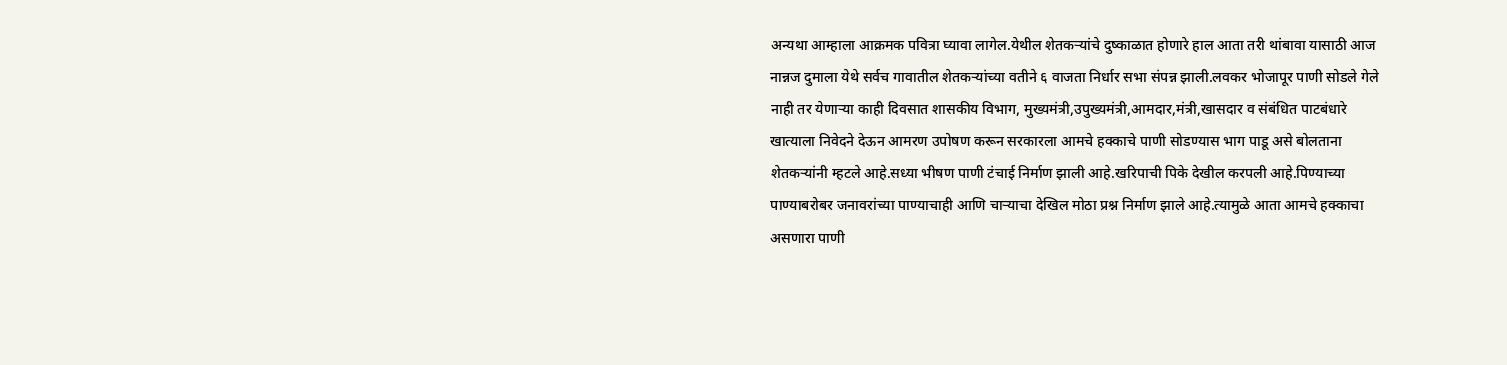अन्यथा आम्हाला आक्रमक पवित्रा घ्यावा लागेल.येथील शेतकऱ्यांचे दुष्काळात होणारे हाल आता तरी थांबावा यासाठी आज नान्नज दुमाला येथे सर्वच गावातील शेतकऱ्यांच्या वतीने ६ वाजता निर्धार सभा संपन्न झाली.लवकर भोजापूर पाणी सोडले गेले नाही तर येणाऱ्या काही दिवसात शासकीय विभाग, मुख्यमंत्री,उपुख्यमंत्री,आमदार,मंत्री,खासदार व संबंधित पाटबंधारे खात्याला निवेदने देऊन आमरण उपोषण करून सरकारला आमचे हक्काचे पाणी सोडण्यास भाग पाडू असे बोलताना शेतकऱ्यांनी म्हटले आहे.सध्या भीषण पाणी टंचाई निर्माण झाली आहे.खरिपाची पिके देखील करपली आहे.पिण्याच्या पाण्याबरोबर जनावरांच्या पाण्याचाही आणि चाऱ्याचा देखिल मोठा प्रश्न निर्माण झाले आहे.त्यामुळे आता आमचे हक्काचा असणारा पाणी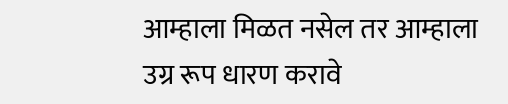आम्हाला मिळत नसेल तर आम्हाला उग्र रूप धारण करावे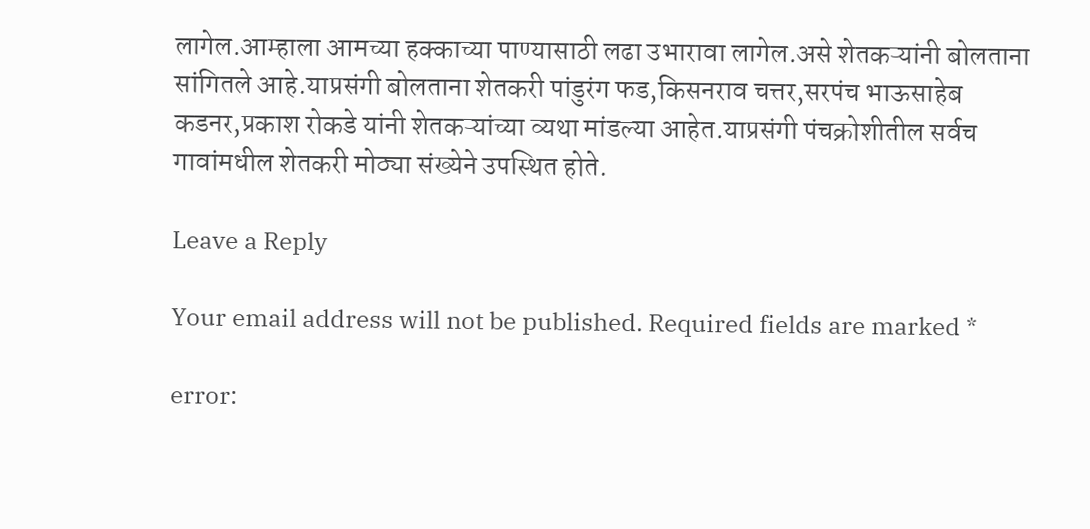लागेल.आम्हाला आमच्या हक्काच्या पाण्यासाठी लढा उभारावा लागेल.असे शेतकऱ्यांनी बोलताना सांगितले आहे.याप्रसंगी बोलताना शेतकरी पांडुरंग फड,किसनराव चत्तर,सरपंच भाऊसाहेब कडनर,प्रकाश रोकडे यांनी शेतकऱ्यांच्या व्यथा मांडल्या आहेत.याप्रसंगी पंचक्रोशीतील सर्वच गावांमधील शेतकरी मोठ्या संख्येने उपस्थित होते.

Leave a Reply

Your email address will not be published. Required fields are marked *

error: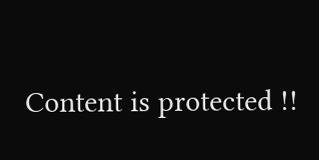Content is protected !!